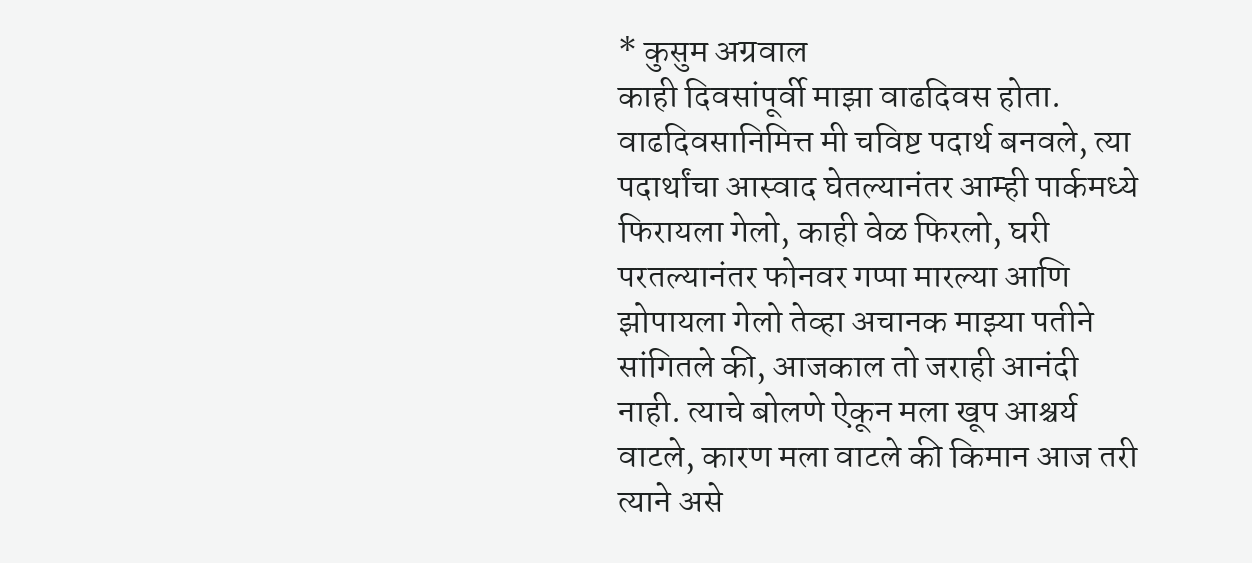* कुसुम अग्रवाल
काही दिवसांपूर्वी माझा वाढदिवस होता. वाढदिवसानिमित्त मी चविष्ट पदार्थ बनवले, त्या पदार्थांचा आस्वाद घेतल्यानंतर आम्ही पार्कमध्ये फिरायला गेलो, काही वेळ फिरलो, घरी परतल्यानंतर फोनवर गप्पा मारल्या आणि झोपायला गेलो तेव्हा अचानक माझ्या पतीने सांगितले की, आजकाल तो जराही आनंदी नाही. त्याचे बोलणे ऐकून मला खूप आश्चर्य वाटले, कारण मला वाटले की किमान आज तरी त्याने असे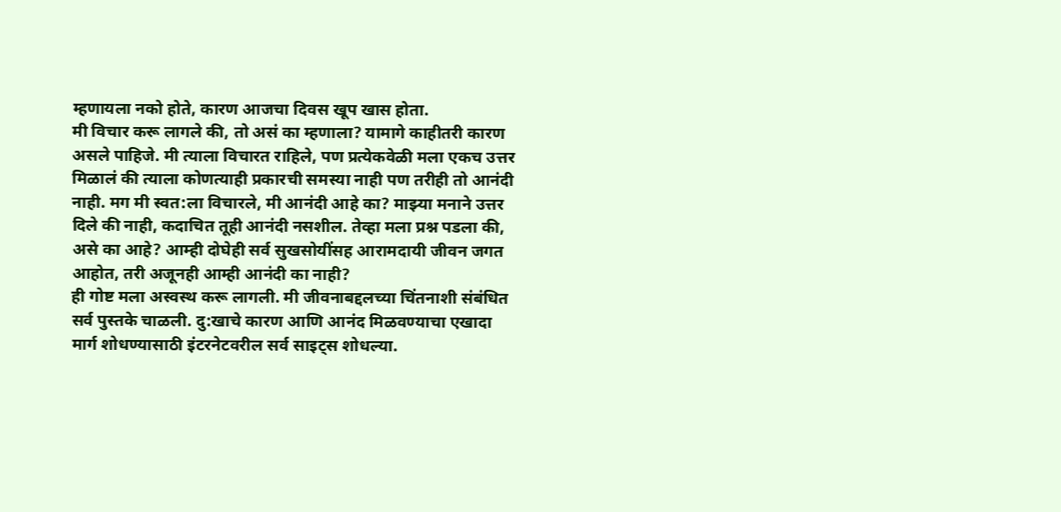म्हणायला नको होते, कारण आजचा दिवस खूप खास होता.
मी विचार करू लागले की, तो असं का म्हणाला? यामागे काहीतरी कारण असले पाहिजे. मी त्याला विचारत राहिले, पण प्रत्येकवेळी मला एकच उत्तर मिळालं की त्याला कोणत्याही प्रकारची समस्या नाही पण तरीही तो आनंदी नाही. मग मी स्वत:ला विचारले, मी आनंदी आहे का? माझ्या मनाने उत्तर दिले की नाही, कदाचित तूही आनंदी नसशील. तेव्हा मला प्रश्न पडला की, असे का आहे? आम्ही दोघेही सर्व सुखसोयींसह आरामदायी जीवन जगत आहोत, तरी अजूनही आम्ही आनंदी का नाही?
ही गोष्ट मला अस्वस्थ करू लागली. मी जीवनाबद्दलच्या चिंतनाशी संबंधित सर्व पुस्तके चाळली. दु:खाचे कारण आणि आनंद मिळवण्याचा एखादा मार्ग शोधण्यासाठी इंटरनेटवरील सर्व साइट्स शोधल्या.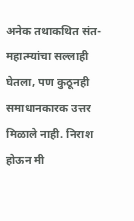अनेक तथाकथित संत-महात्म्यांचा सल्लाही घेतला, पण कुठूनही समाधानकारक उत्तर मिळाले नाही. निराश होऊन मी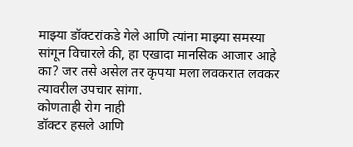माझ्या डॉक्टरांकडे गेले आणि त्यांना माझ्या समस्या सांगून विचारले की, हा एखादा मानसिक आजार आहे का? जर तसे असेल तर कृपया मला लवकरात लवकर त्यावरील उपचार सांगा.
कोणताही रोग नाही
डॉक्टर हसले आणि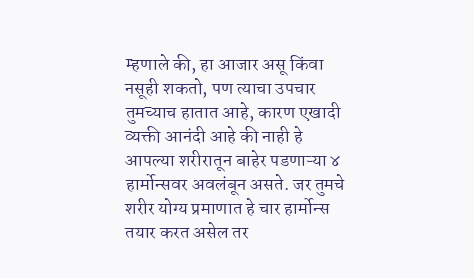म्हणाले की, हा आजार असू किंवा नसूही शकतो, पण त्याचा उपचार तुमच्याच हातात आहे, कारण एखादी व्यक्ती आनंदी आहे की नाही हे आपल्या शरीरातून बाहेर पडणाऱ्या ४ हार्मोन्सवर अवलंबून असते. जर तुमचे शरीर योग्य प्रमाणात हे चार हार्मोन्स तयार करत असेल तर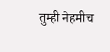तुम्ही नेहमीच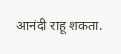आनंदी राहू शकता.